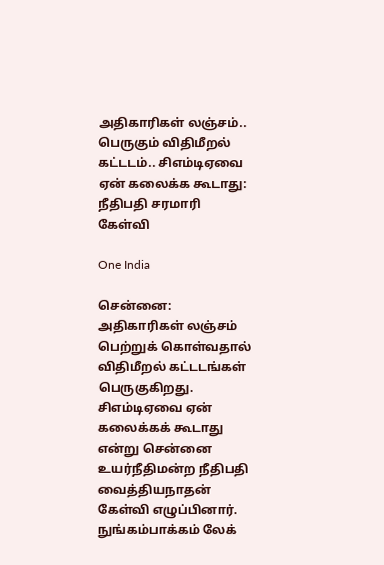அதிகாரிகள் லஞ்சம்.. பெருகும் விதிமீறல் கட்டடம்.. சிஎம்டிஏவை ஏன் கலைக்க கூடாது: நீதிபதி சரமாரி கேள்வி

One India

சென்னை: அதிகாரிகள் லஞ்சம் பெற்றுக் கொள்வதால் விதிமீறல் கட்டடங்கள் பெருகுகிறது. சிஎம்டிஏவை ஏன் கலைக்கக் கூடாது என்று சென்னை உயர்நீதிமன்ற நீதிபதி வைத்தியநாதன் கேள்வி எழுப்பினார். நுங்கம்பாக்கம் லேக்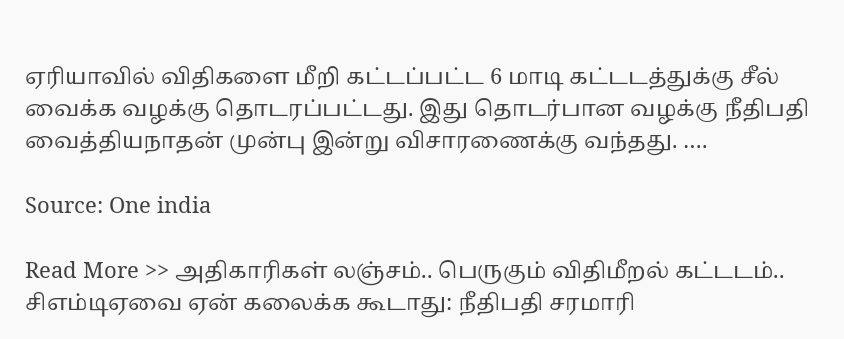ஏரியாவில் விதிகளை மீறி கட்டப்பட்ட 6 மாடி கட்டடத்துக்கு சீல் வைக்க வழக்கு தொடரப்பட்டது. இது தொடர்பான வழக்கு நீதிபதி வைத்தியநாதன் முன்பு இன்று விசாரணைக்கு வந்தது. ….

Source: One india

Read More >> அதிகாரிகள் லஞ்சம்.. பெருகும் விதிமீறல் கட்டடம்.. சிஎம்டிஏவை ஏன் கலைக்க கூடாது: நீதிபதி சரமாரி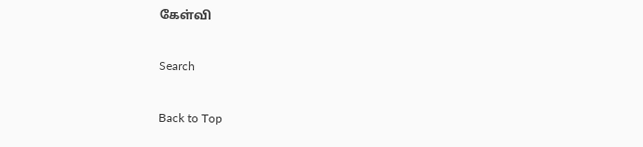கேள்வி

Search

Back to Top